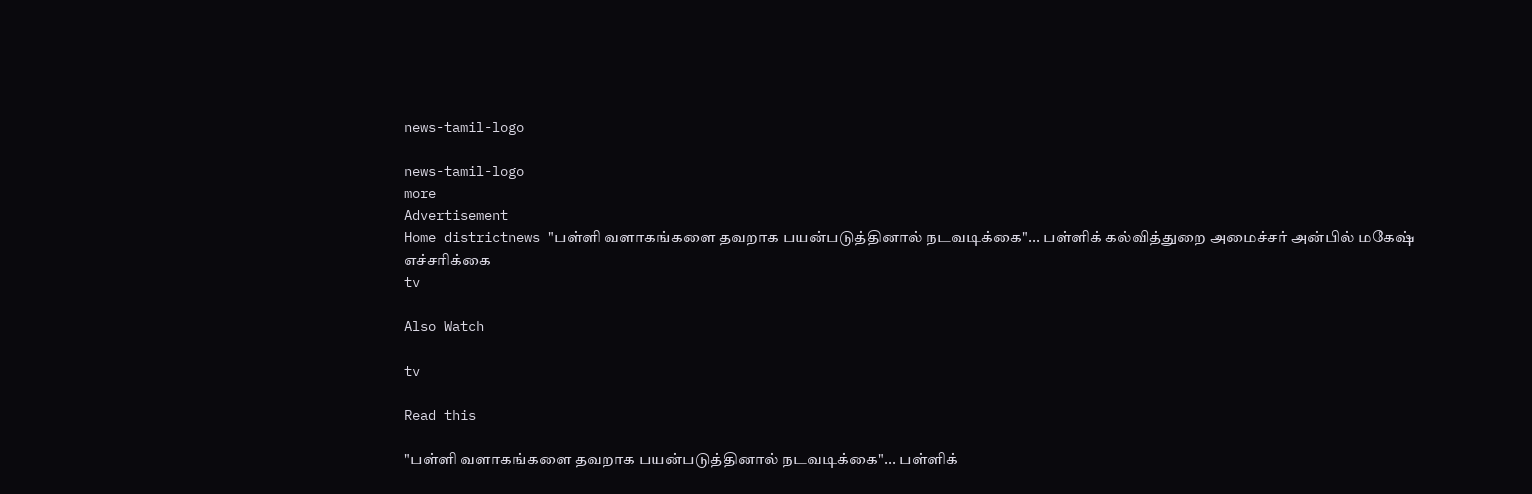news-tamil-logo

news-tamil-logo
more
Advertisement
Home districtnews "பள்ளி வளாகங்களை தவறாக பயன்படுத்தினால் நடவடிக்கை"... பள்ளிக் கல்வித்துறை அமைச்சர் அன்பில் மகேஷ் எச்சரிக்கை
tv

Also Watch

tv

Read this

"பள்ளி வளாகங்களை தவறாக பயன்படுத்தினால் நடவடிக்கை"... பள்ளிக்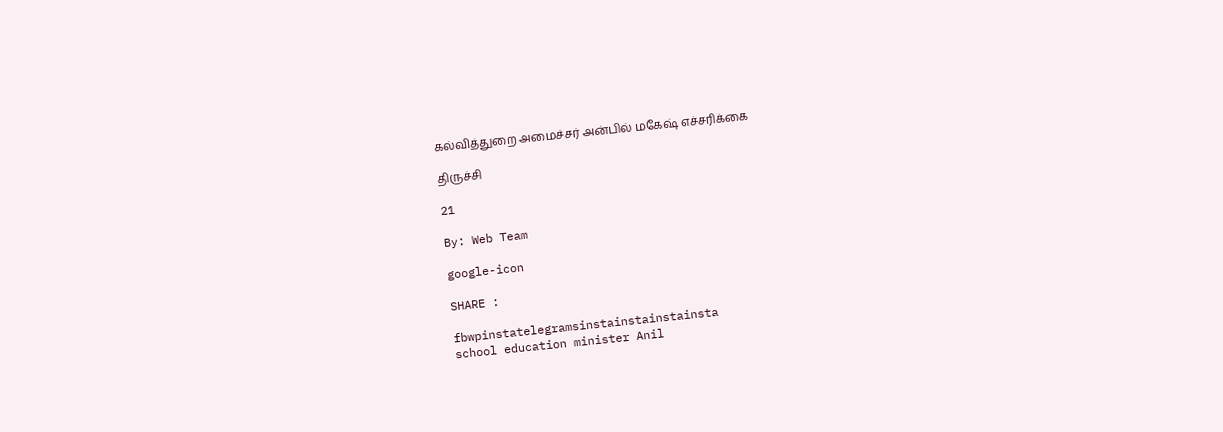கல்வித்துறை அமைச்சர் அன்பில் மகேஷ் எச்சரிக்கை

திருச்சி

21

By: Web Team

google-icon

SHARE :

fbwpinstatelegramsinstainstainstainsta
school education minister Anil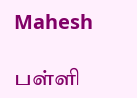Mahesh

பள்ளி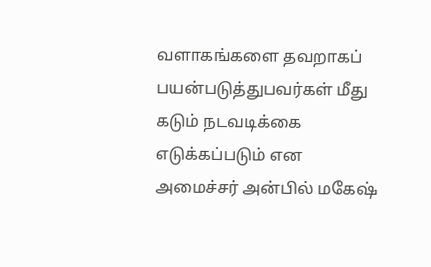வளாகங்களை தவறாகப் பயன்படுத்துபவர்கள் மீது கடும் நடவடிக்கை எடுக்கப்படும் என அமைச்சர் அன்பில் மகேஷ்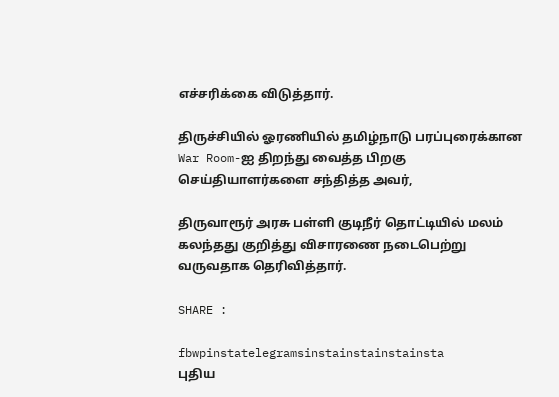எச்சரிக்கை விடுத்தார்.

திருச்சியில் ஓரணியில் தமிழ்நாடு பரப்புரைக்கான War Room-ஐ திறந்து வைத்த பிறகு செய்தியாளர்களை சந்தித்த அவர்,

திருவாரூர் அரசு பள்ளி குடிநீர் தொட்டியில் மலம் கலந்தது குறித்து விசாரணை நடைபெற்று வருவதாக தெரிவித்தார்.

SHARE :

fbwpinstatelegramsinstainstainstainsta
புதிய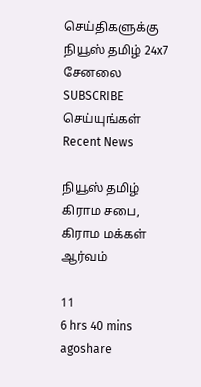செய்திகளுக்கு நியூஸ் தமிழ் 24x7 சேனலை SUBSCRIBE செய்யுங்கள்
Recent News

நியூஸ் தமிழ் கிராம சபை, கிராம மக்கள் ஆர்வம்

11
6 hrs 40 mins agoshare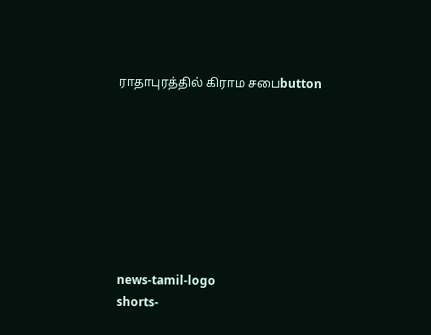ராதாபுரத்தில் கிராம சபைbutton








news-tamil-logo
shorts-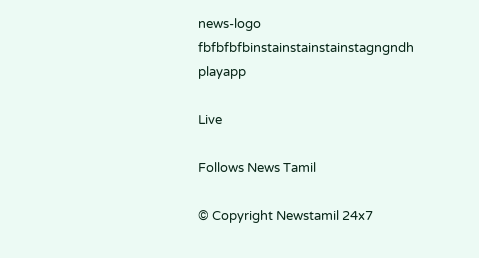news-logo
fbfbfbfbinstainstainstainstagngndh
playapp

Live

Follows News Tamil

© Copyright Newstamil 24x7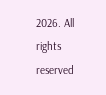2026. All rights reserved